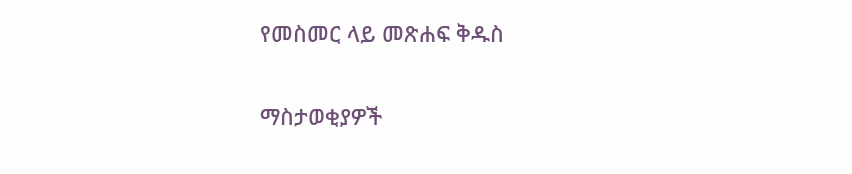የመስመር ላይ መጽሐፍ ቅዱስ

ማስታወቂያዎች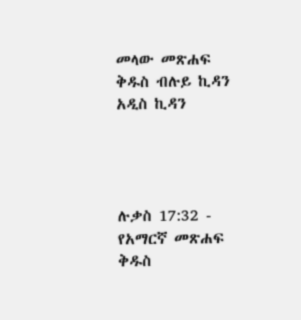መላው መጽሐፍ ቅዱስ ብሉይ ኪዳን አዲስ ኪዳን




ሉቃስ 17:32 - የአማርኛ መጽሐፍ ቅዱስ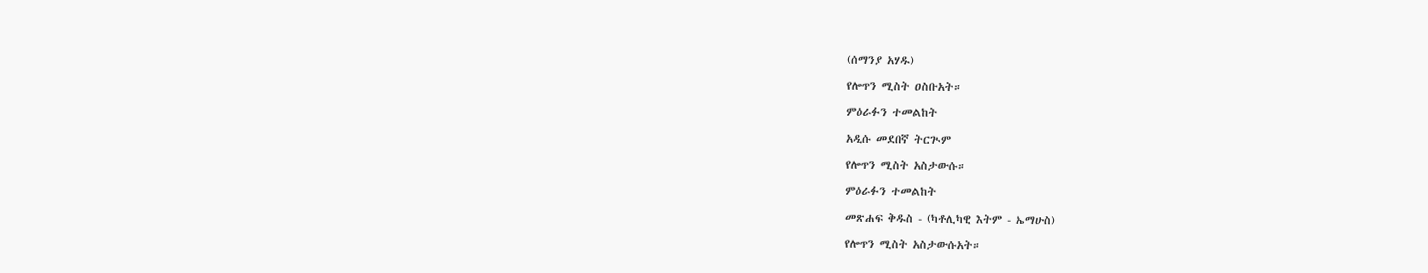(ሰማንያ አሃዱ)

የሎጥን ሚስት ዐስቡአት።

ምዕራፉን ተመልከት

አዲሱ መደበኛ ትርጒም

የሎጥን ሚስት አስታውሱ።

ምዕራፉን ተመልከት

መጽሐፍ ቅዱስ - (ካቶሊካዊ እትም - ኤማሁስ)

የሎጥን ሚስት አስታውሱአት።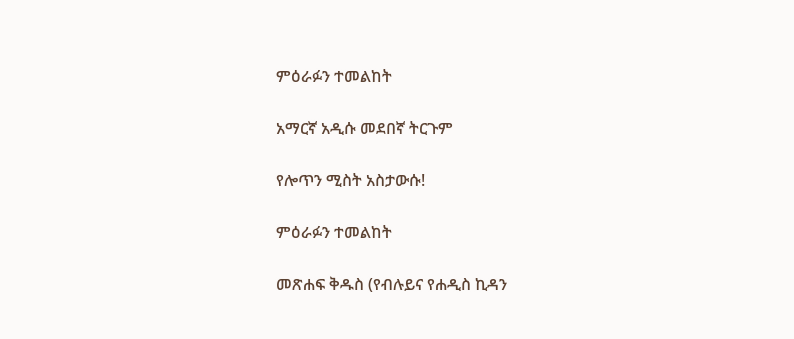ምዕራፉን ተመልከት

አማርኛ አዲሱ መደበኛ ትርጉም

የሎጥን ሚስት አስታውሱ!

ምዕራፉን ተመልከት

መጽሐፍ ቅዱስ (የብሉይና የሐዲስ ኪዳን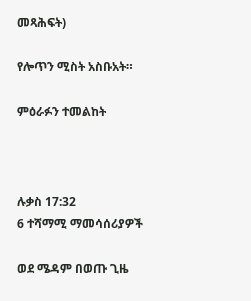መጻሕፍት)

የሎጥን ሚስት አስቡአት።

ምዕራፉን ተመልከት



ሉቃስ 17:32
6 ተሻማሚ ማመሳሰሪያዎች

ወደ ሜዳም በወጡ ጊዜ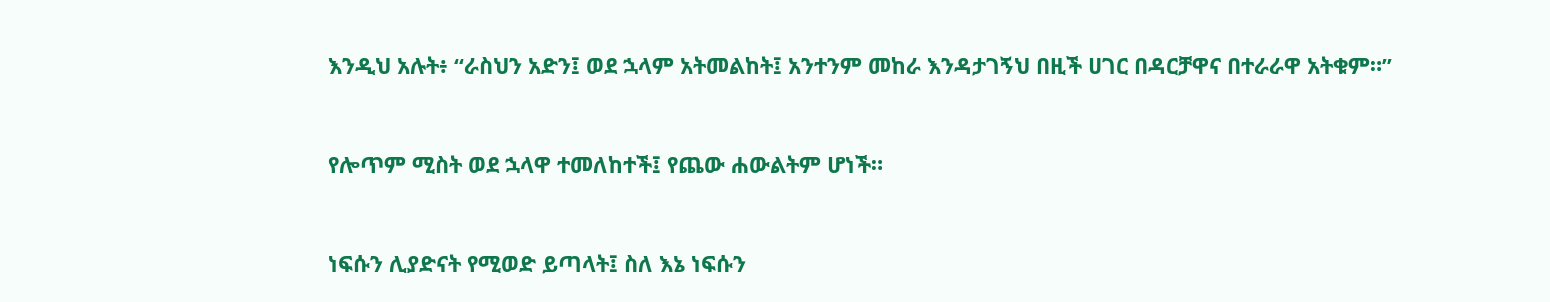እንዲህ አሉት፥ “ራስህን አድን፤ ወደ ኋላም አትመልከት፤ አንተንም መከራ እንዳታገኝህ በዚች ሀገር በዳርቻዋና በተራራዋ አትቁም።”


የሎጥም ሚስት ወደ ኋላዋ ተመለከተች፤ የጨው ሐውልትም ሆነች።


ነፍሱን ሊያድናት የሚወድ ይጣላት፤ ስለ እኔ ነፍሱን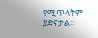የሚጥላትም ያድናታል።